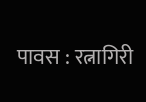पावस : रत्नागिरी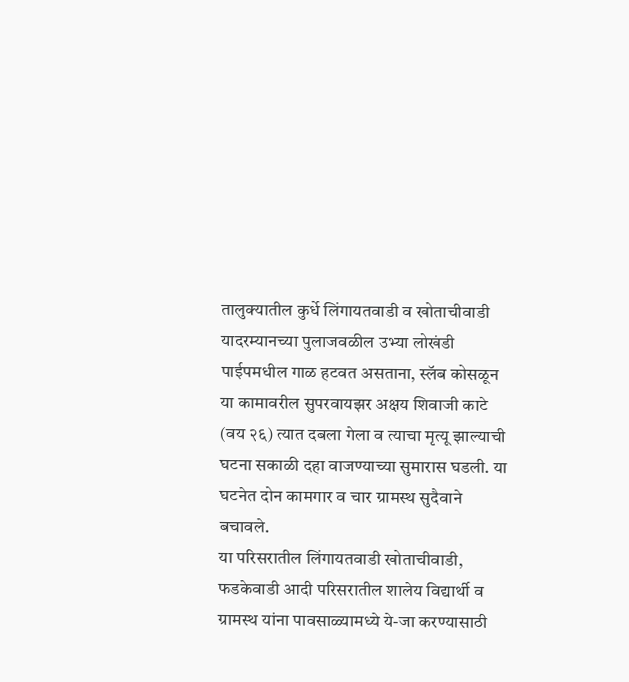तालुक्यातील कुर्धे लिंगायतवाडी व खोताचीवाडी यादरम्यानच्या पुलाजवळील उभ्या लोखंडी पाईपमधील गाळ हटवत असताना, स्लॅब कोसळून या कामावरील सुपरवायझर अक्षय शिवाजी काटे (वय २६) त्यात दबला गेला व त्याचा मृत्यू झाल्याची घटना सकाळी दहा वाजण्याच्या सुमारास घडली. या घटनेत दोन कामगार व चार ग्रामस्थ सुदैवाने बचावले.
या परिसरातील लिंगायतवाडी खोताचीवाडी, फडकेवाडी आदी परिसरातील शालेय विद्यार्थी व ग्रामस्थ यांना पावसाळ्यामध्ये ये-जा करण्यासाठी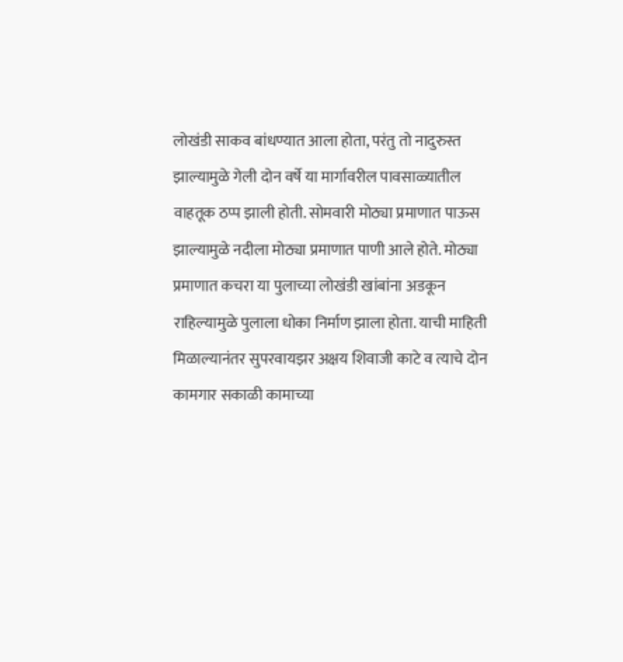लोखंडी साकव बांधण्यात आला होता, परंतु तो नादुरुस्त झाल्यामुळे गेली दोन वर्षे या मार्गावरील पावसाळ्यातील वाहतूक ठप्प झाली होती. सोमवारी मोठ्या प्रमाणात पाऊस झाल्यामुळे नदीला मोठ्या प्रमाणात पाणी आले होते. मोठ्या प्रमाणात कचरा या पुलाच्या लोखंडी खांबांना अडकून राहिल्यामुळे पुलाला धोका निर्माण झाला होता. याची माहिती मिळाल्यानंतर सुपरवायझर अक्षय शिवाजी काटे व त्याचे दोन कामगार सकाळी कामाच्या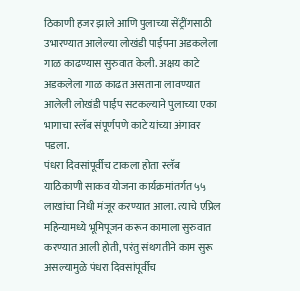ठिकाणी हजर झाले आणि पुलाच्या सेंट्रींगसाठी उभारण्यात आलेल्या लोखंडी पाईपना अडकलेला गाळ काढण्यास सुरुवात केली. अक्षय काटे अडकलेला गाळ काढत असताना लावण्यात आलेली लोखंडी पाईप सटकल्याने पुलाच्या एका भागाचा स्लॅब संपूर्णपणे काटे यांच्या अंगावर पडला.
पंधरा दिवसांपूर्वीच टाकला होता स्लॅब
याठिकाणी साकव योजना कार्यक्रमांतर्गत ५५ लाखांचा निधी मंजूर करण्यात आला. त्याचे एप्रिल महिन्यामध्ये भूमिपूजन करून कामाला सुरुवात करण्यात आली होती, परंतु संथगतीने काम सुरू असल्यामुळे पंधरा दिवसांपूर्वीच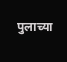पुलाच्या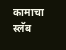कामाचा स्लॅब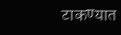टाकण्यात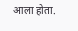आला होता.